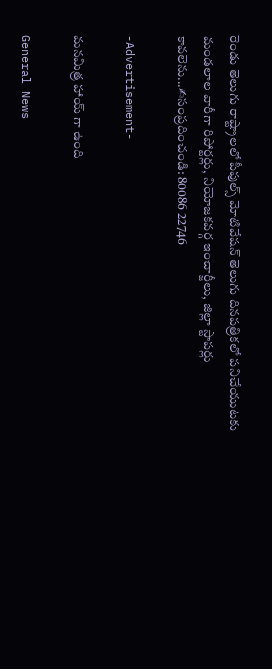రెండు తెలుగు రాష్ట్రాలలో పీపుల్స్ మోటివేషన్ తెలుగు దినపత్రికలో పనిచేయుటకు మండలాల వారీగా రిపోర్టర్లు, నియోజకవర్గ ఇంచార్జీలు, జిల్లా స్టాపర్లు కావలెను...✍సంప్రదించండి: 80086 22746

-Advertisement-

మ‌న‌మిత్ర హాయ్‌ గా ఉంది

General News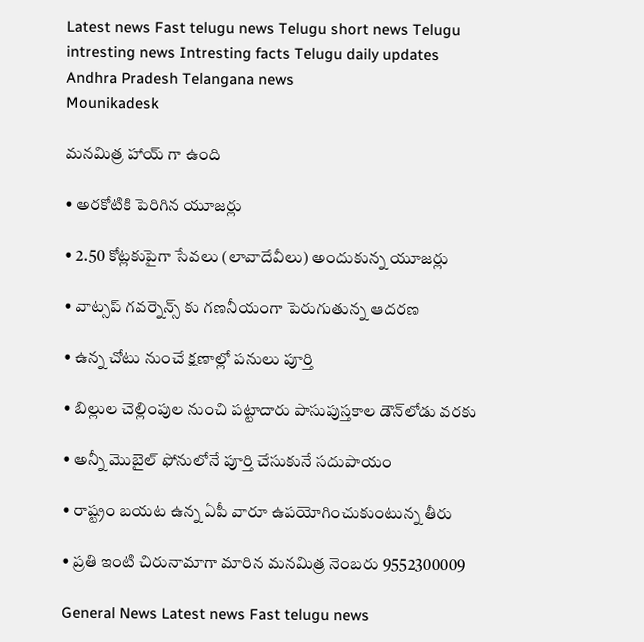Latest news Fast telugu news Telugu short news Telugu intresting news Intresting facts Telugu daily updates Andhra Pradesh Telangana news
Mounikadesk

మ‌న‌మిత్ర హాయ్‌ గా ఉంది

• అర‌కోటికి పెరిగిన యూజ‌ర్లు

• 2.50 కోట్ల‌కుపైగా సేవ‌లు (లావాదేవీలు) అందుకున్న యూజర్లు

• వాట్సప్ గవర్నెన్స్ కు గ‌ణ‌నీయంగా పెరుగుతున్న ఆదరణ

• ఉన్న చోటు నుంచే క్ష‌ణాల్లో ప‌నులు పూర్తి

• బిల్లుల చెల్లింపుల నుంచి ప‌ట్టాదారు పాసుపుస్త‌కాల డౌన్‌లోడు వ‌ర‌కు

• అన్నీ మొబైల్ ఫోనులోనే పూర్తి చేసుకునే స‌దుపాయం

• రాష్ట్రం బయట ఉన్న ఏపీ వారూ ఉప‌యోగించుకుంటున్న తీరు

• ప్ర‌తి ఇంటి చిరునామాగా మారిన మ‌న‌మిత్ర నెంబ‌రు 9552300009

General News Latest news Fast telugu news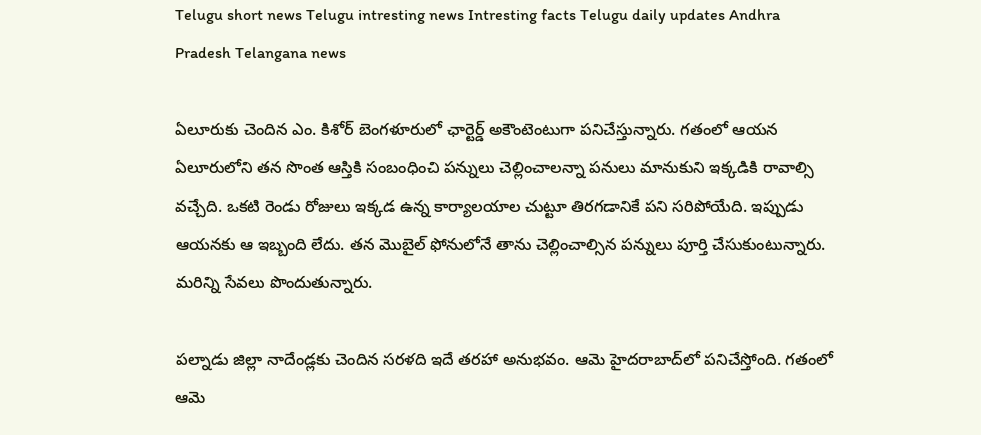Telugu short news Telugu intresting news Intresting facts Telugu daily updates Andhra Pradesh Telangana news

ఏలూరుకు చెందిన ఎం. కిశోర్ బెంగ‌ళూరులో ఛార్టెర్డ్ అకౌంటెంటుగా ప‌నిచేస్తున్నారు. గ‌తంలో ఆయ‌న ఏలూరులోని త‌న సొంత ఆస్తికి సంబంధించి ప‌న్నులు చెల్లించాలన్నా ప‌నులు మానుకుని ఇక్క‌డికి రావాల్సి వ‌చ్చేది. ఒక‌టి రెండు రోజులు ఇక్క‌డ ఉన్న కార్యాల‌యాల చుట్టూ తిర‌గ‌డానికే ప‌ని స‌రిపోయేది. ఇప్పుడు ఆయ‌న‌కు ఆ ఇబ్బంది లేదు. త‌న మొబైల్ ఫోనులోనే తాను చెల్లించాల్సిన ప‌న్నులు పూర్తి చేసుకుంటున్నారు. మ‌రిన్ని సేవ‌లు పొందుతున్నారు.

ప‌ల్నాడు జిల్లా నాదేండ్ల‌కు చెందిన స‌ర‌ళ‌ది ఇదే త‌ర‌హా అనుభ‌వం. ఆమె హైద‌రాబాద్‌లో ప‌నిచేస్తోంది. గ‌తంలో ఆమె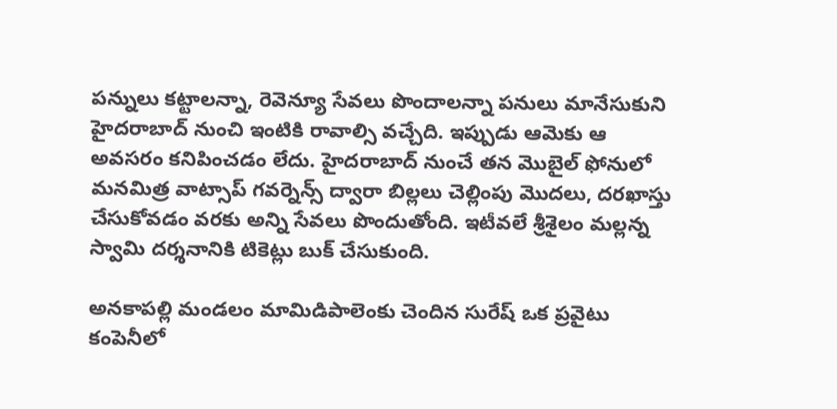ప‌న్నులు క‌ట్టాల‌న్నా, రెవెన్యూ సేవ‌లు పొందాల‌న్నా ప‌నులు మానేసుకుని హైద‌రాబాద్ నుంచి ఇంటికి రావాల్సి వ‌చ్చేది. ఇప్పుడు ఆమెకు ఆ అవ‌స‌రం క‌నిపించ‌డం లేదు. హైద‌రాబాద్ నుంచే త‌న మొబైల్ ఫోనులో మ‌న‌మిత్ర వాట్సాప్ గ‌వ‌ర్నెన్స్ ద్వారా బిల్ల‌లు చెల్లింపు మొద‌లు, ద‌ర‌ఖాస్తు చేసుకోవ‌డం వ‌ర‌కు అన్ని సేవ‌లు పొందుతోంది. ఇటీవ‌లే శ్రీశైలం మ‌ల్ల‌న్న స్వామి ద‌ర్శ‌నానికి టికెట్లు బుక్ చేసుకుంది.

అన‌కాప‌ల్లి మండ‌లం మామిడిపాలెంకు చెందిన సురేష్ ఒక ప్ర‌వైటు కంపెనీలో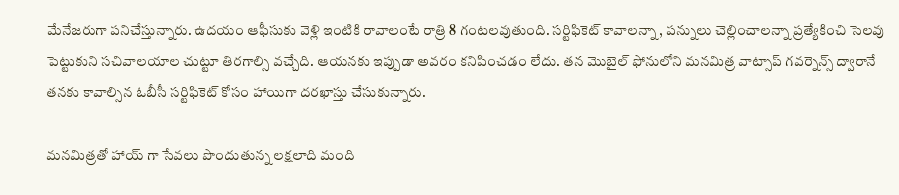మేనేజ‌రుగా ప‌నిచేస్తున్నారు. ఉద‌యం ఆఫీసుకు వెళ్లి ఇంటికి రావాలంటే రాత్రి 8 గంట‌ల‌వుతుంది. స‌ర్టిఫికెట్ కావాల‌న్నా, ప‌న్నులు చెల్లించాల‌న్నా ప్ర‌త్యేకించి సెల‌వు పెట్టుకుని స‌చివాల‌యాల చుట్టూ తిర‌గాల్సి వచ్చేది. ఆయ‌న‌కు ఇప్పుడా అవ‌రం క‌నిపించ‌డం లేదు. త‌న మొబైల్ ఫోనులోని మ‌న‌మిత్ర వాట్సాప్ గ‌వ‌ర్నెన్స్ ద్వారానే త‌న‌కు కావాల్సిన ఓబీసీ స‌ర్టిఫికెట్ కోసం హాయిగా ద‌ర‌ఖాస్తు చేసుకున్నారు.

మ‌న‌మిత్ర‌తో హాయ్‌ గా సేవ‌లు పొందుతున్న ల‌క్ష‌లాది మంది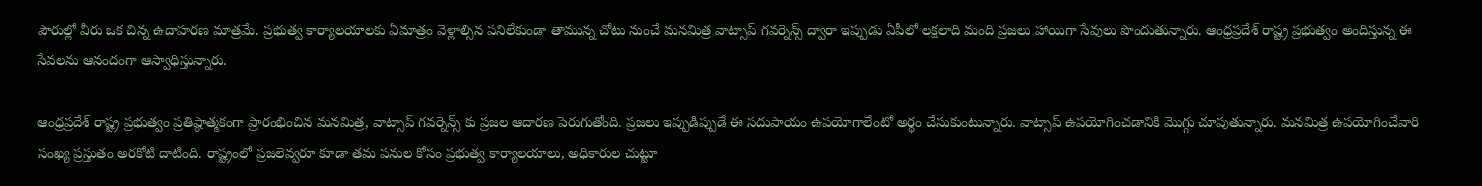పౌరుల్లో వీరు ఒక చిన్న ఉదాహ‌ర‌ణ మాత్ర‌మే. ప్ర‌భుత్వ కార్యాల‌యాల‌కు ఏమాత్రం వెళ్లాల్సిన ప‌నిలేకుండా తామున్న చోటు నుంచే మ‌న‌మిత్ర వాట్సాప్ గ‌వ‌ర్నెన్స్ ద్వారా ఇప్పుడు ఏపీలో ల‌క్ష‌లాది మంది ప్ర‌జ‌లు హాయిగా సేవులు పొందుతున్నారు. ఆంధ్రప్ర‌దేశ్ రాష్ట్ర ప్ర‌భుత్వం అందిస్తున్న ఈ సేవ‌ల‌ను ఆనందంగా ఆస్వాధిస్తున్నారు.

ఆంధ్ర‌ప్ర‌దేశ్ రాష్ట్ర ప్ర‌భుత్వం ప్ర‌తిష్ఠాత్మ‌కంగా ప్రారంభించిన మ‌న‌మిత్ర, వాట్సాప్ గ‌వ‌ర్నెన్స్ కు ప్ర‌జ‌ల ఆదార‌ణ పెరుగుతోంది. ప్ర‌జ‌లు ఇప్పుడిప్పుడే ఈ స‌దుపాయం ఉప‌యోగాలేంటో అర్థం చేసుకుంటున్నారు. వాట్సాప్ ఉప‌యోగించ‌డానికి మొగ్గు చూపుతున్నారు. మ‌న‌మిత్ర ఉప‌యోగించేవారి సంఖ్య ప్ర‌స్తుతం అర‌కోటి దాటింది. రాష్ట్రంలో ప్ర‌జ‌లెవ్వ‌రూ కూడా త‌మ ప‌నుల కోసం ప్ర‌భుత్వ కార్యాల‌యాలు, అధికారుల చుట్టూ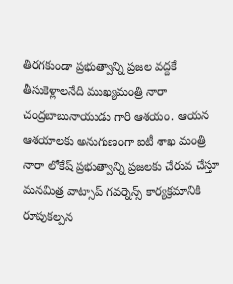తిర‌గ‌కుండా ప్ర‌భుత్వాన్ని ప్ర‌జ‌ల వ‌ద్ద‌కే తీసుకెళ్లాల‌నేది ముఖ్య‌మంత్రి నారా చంద్ర‌బాబునాయుడు గారి ఆశ‌యం. ఆయ‌న ఆశ‌యాల‌కు అనుగుణంగా ఐటీ శాఖ మంత్రి నారా లోకేష్ ప్ర‌భుత్వాన్ని ప్ర‌జ‌ల‌కు చేరువ చేస్తూ మ‌న‌మిత్ర వాట్సాప్ గ‌వ‌ర్నెన్స్ కార్య‌క్ర‌మానికి రూపుక‌ల్ప‌న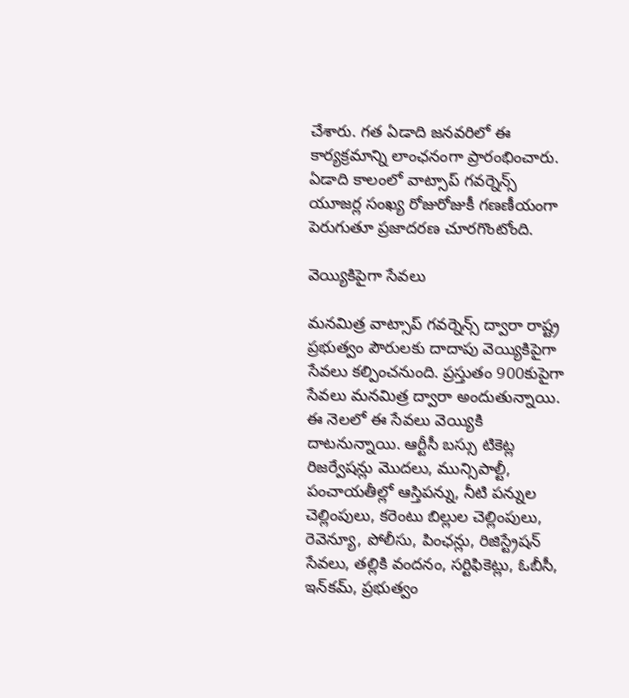చేశారు. గ‌త ఏడాది జ‌న‌వ‌రిలో ఈ కార్య‌క్ర‌మాన్ని లాంఛ‌నంగా ప్రారంభించారు. ఏడాది కాలంలో వాట్సాప్ గ‌వ‌ర్నెన్స్ యూజ‌ర్ల సంఖ్య రోజురోజుకీ గ‌ణణీయంగా పెరుగుతూ ప్ర‌జాద‌ర‌ణ చూర‌గొంటోంది.

వెయ్యికిపైగా సేవ‌లు

మ‌న‌మిత్ర వాట్సాప్ గ‌వ‌ర్నెన్స్ ద్వారా రాష్ట్ర ప్ర‌భుత్వం పౌరుల‌కు దాదాపు వెయ్యికిపైగా సేవ‌లు క‌ల్పించ‌నుంది. ప్ర‌స్తుతం 900కుపైగా సేవ‌లు మ‌న‌మిత్ర ద్వారా అందుతున్నాయి. ఈ నెల‌లో ఈ సేవ‌లు వెయ్యికి దాట‌నున్నాయి. ఆర్టీసీ బ‌స్సు టికెట్ల రిజ‌ర్వేష‌న్లు మొద‌లు, మున్సిపాల్టీ, పంచాయ‌తీల్లో ఆస్తిప‌న్ను, నీటి ప‌న్నుల చెల్లింపులు, క‌రెంటు బిల్లుల చెల్లింపులు, రెవెన్యూ, పోలీసు, పింఛ‌న్లు, రిజిస్ట్రేష‌న్ సేవ‌లు, త‌ల్లికి వంద‌నం, సర్టిఫికెట్లు, ఓబీసీ, ఇన్‌కమ్, ప్ర‌భుత్వం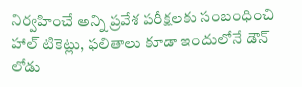నిర్వ‌హించే అన్ని ప్ర‌వేశ ప‌రీక్ష‌ల‌కు సంబంధించి హాల్ టికెట్లు, ఫ‌లితాలు కూడా ఇందులోనే డౌన్ లోడు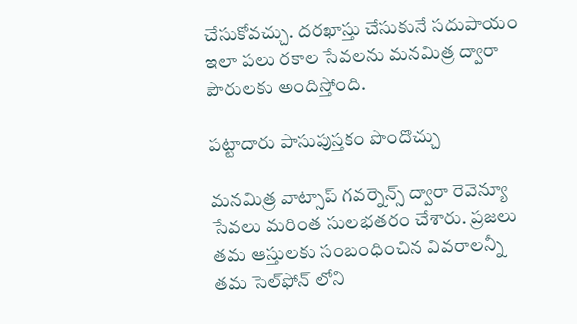చేసుకోవ‌చ్చు. ద‌ర‌ఖాస్తు చేసుకునే స‌దుపాయం ఇలా ప‌లు ర‌కాల సేవ‌ల‌ను మ‌న‌మిత్ర ద్వారా పౌరుల‌కు అందిస్తోంది.

ప‌ట్టాదారు పాసుపుస్త‌కం పొందొచ్చు

మ‌న‌మిత్ర వాట్సాప్ గ‌వ‌ర్నెన్స్ ద్వారా రెవెన్యూ సేవ‌లు మ‌రింత సుల‌భ‌త‌రం చేశారు. ప్ర‌జ‌లు త‌మ ఆస్తుల‌కు సంబంధించిన వివ‌రాల‌న్నీ త‌మ సెల్‌ఫోన్ లోని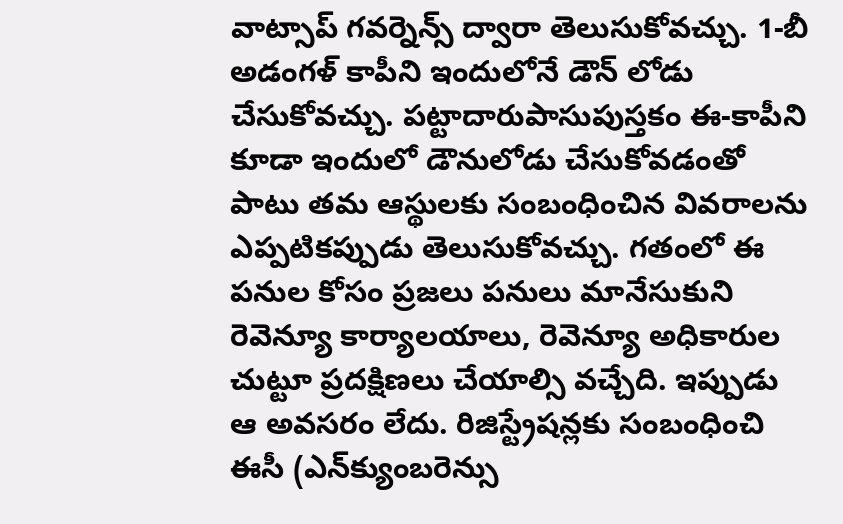వాట్సాప్ గ‌వ‌ర్నెన్స్ ద్వారా తెలుసుకోవ‌చ్చు. 1-బీ అడంగ‌ళ్ కాపీని ఇందులోనే డౌన్ లోడు చేసుకోవ‌చ్చు. ప‌ట్టాదారుపాసుపుస్త‌కం ఈ-కాపీని కూడా ఇందులో డౌనులోడు చేసుకోవ‌డంతో పాటు త‌మ ఆస్థుల‌కు సంబంధించిన వివ‌రాల‌ను ఎప్ప‌టిక‌ప్పుడు తెలుసుకోవ‌చ్చు. గ‌తంలో ఈ పనుల కోసం ప్ర‌జ‌లు ప‌నులు మానేసుకుని రెవెన్యూ కార్యాల‌యాలు, రెవెన్యూ అధికారుల చుట్టూ ప్ర‌ద‌క్షిణ‌లు చేయాల్సి వ‌చ్చేది. ఇప్పుడు ఆ అవ‌స‌రం లేదు. రిజిస్ట్రేష‌న్ల‌కు సంబంధించి ఈసీ (ఎన్‌క్యుంబ‌రెన్సు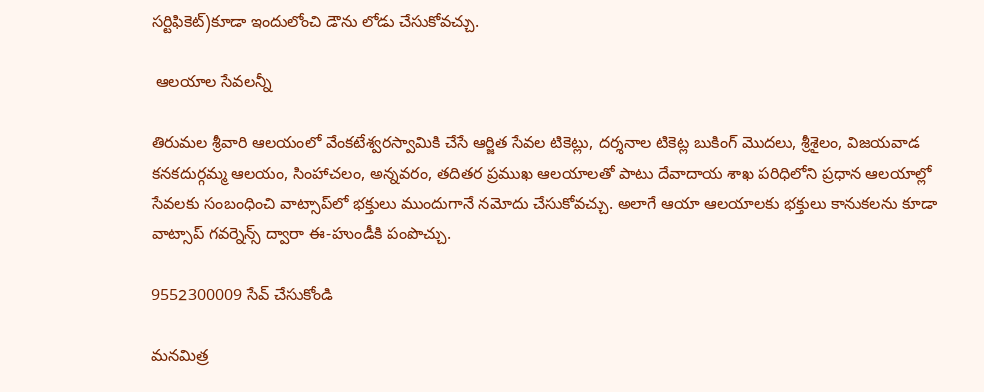స‌ర్టిఫికెట్‌)కూడా ఇందులోంచి డౌను లోడు చేసుకోవ‌చ్చు.

 ఆల‌యాల సేవ‌ల‌న్నీ

తిరుమ‌ల శ్రీవారి ఆల‌యంలో వేంక‌టేశ్వ‌ర‌స్వామికి చేసే ఆర్జిత సేవల టికెట్లు, ద‌ర్శ‌నాల టికెట్ల బుకింగ్ మొద‌లు, శ్రీశైలం, విజ‌య‌వాడ క‌న‌క‌దుర్గ‌మ్మ ఆల‌యం, సింహాచ‌లం, అన్న‌వ‌రం, త‌దిత‌ర ప్ర‌ముఖ ఆల‌యాల‌తో పాటు దేవాదాయ శాఖ ప‌రిధిలోని ప్ర‌ధాన ఆల‌యాల్లో సేవ‌లకు సంబంధించి వాట్సాప్‌లో భ‌క్తులు ముందుగానే న‌మోదు చేసుకోవ‌చ్చు. అలాగే ఆయా ఆల‌యాల‌కు భ‌క్తులు కానుక‌ల‌ను కూడా వాట్సాప్ గ‌వ‌ర్నెన్స్ ద్వారా ఈ-హుండీకి పంపొచ్చు.

9552300009 సేవ్ చేసుకోండి

మ‌న‌మిత్ర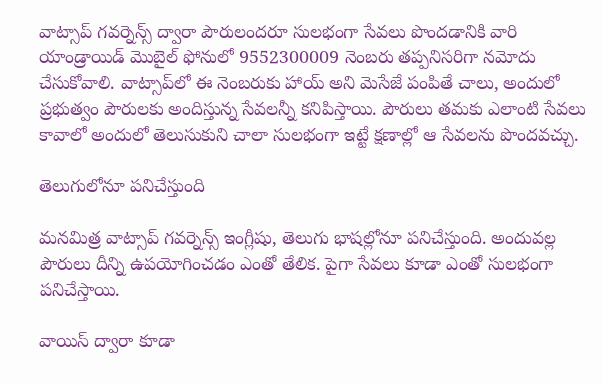వాట్సాప్ గ‌వ‌ర్నెన్స్ ద్వారా పౌరులంద‌రూ సుల‌భంగా సేవ‌లు పొంద‌డానికి వారి యాండ్రాయిడ్ మొబైల్ ఫోనులో 9552300009 నెంబ‌రు త‌ప్పనిస‌రిగా న‌మోదు చేసుకోవాలి. వాట్సాప్‌లో ఈ నెంబ‌రుకు హాయ్‌ అని మెసేజే పంపితే చాలు, అందులో ప్ర‌భుత్వం పౌరుల‌కు అందిస్తున్న సేవ‌ల‌న్నీ క‌నిపిస్తాయి. పౌరులు తమ‌కు ఎలాంటి సేవ‌లు కావాలో అందులో తెలుసుకుని చాలా సుల‌భంగా ఇట్టే క్ష‌ణాల్లో ఆ సేవ‌ల‌ను పొంద‌వ‌చ్చు.

తెలుగులోనూ ప‌నిచేస్తుంది

మ‌న‌మిత్ర వాట్సాప్ గ‌వ‌ర్నెన్స్ ఇంగ్లీషు, తెలుగు భాష‌ల్లోనూ ప‌నిచేస్తుంది. అందువ‌ల్ల పౌరులు దీన్ని ఉప‌యోగించ‌డం ఎంతో తేలిక‌. పైగా సేవ‌లు కూడా ఎంతో సుల‌భంగా ప‌నిచేస్తాయి.

వాయిస్ ద్వారా కూడా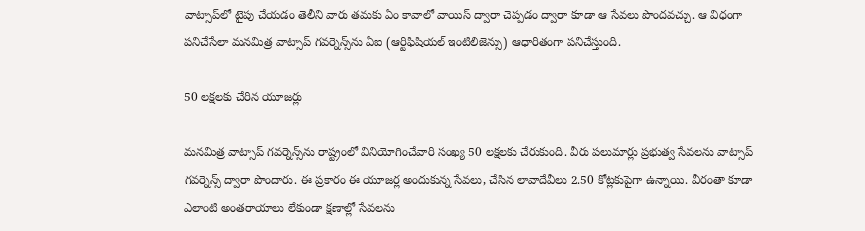వాట్సాప్‌లో టైపు చేయ‌డం తెలీని వారు త‌మ‌కు ఏం కావాలో వాయిస్ ద్వారా చెప్ప‌డం ద్వారా కూడా ఆ సేవ‌లు పొంద‌వ‌చ్చు. ఆ విధంగా పనిచేసేలా మ‌న‌మిత్ర వాట్సాప్ గ‌వ‌ర్నెన్స్‌ను ఏఐ (ఆర్టిఫిషియ‌ల్ ఇంటిలిజెన్సు) ఆధారితంగా ప‌నిచేస్తుంది.

50 ల‌క్ష‌లకు చేరిన యూజ‌ర్లు

మ‌న‌మిత్ర వాట్సాప్ గ‌వ‌ర్నెన్స్‌ను రాష్ట్రంలో వినియోగించేవారి సంఖ్య 50 ల‌క్ష‌ల‌కు చేరుకుంది. వీరు పలుమార్లు ప్రభుత్వ సేవలను వాట్సాప్ గవర్నెన్స్ ద్వారా పొందారు. ఈ ప్రకారం ఈ యూజర్ల అందుకున్న సేవలు, చేసిన లావాదేవీలు 2.50 కోట్లకుపైగా ఉన్నాయి. వీరంతా కూడా ఎలాంటి అంతరాయాలు లేకుండా క్షణాల్లో సేవలను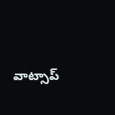వాట్సాప్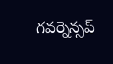గవర్నెన్సప్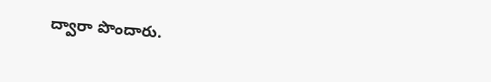ద్వారా పొందారు.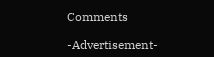Comments

-Advertisement-